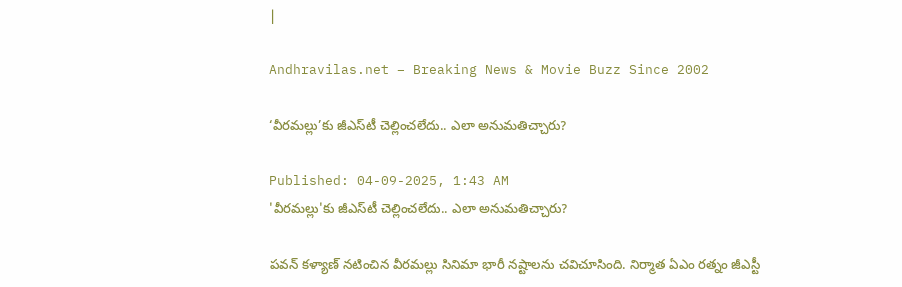|

Andhravilas.net – Breaking News & Movie Buzz Since 2002

‘వీరమల్లు’కు జీఎస్‌టీ చెల్లించలేదు.. ఎలా అనుమతిచ్చారు?

Published: 04-09-2025, 1:43 AM
'వీరమల్లు'కు జీఎస్‌టీ చెల్లించలేదు.. ఎలా అనుమతిచ్చారు?

పవన్ కళ్యాణ్ నటించిన వీరమల్లు సినిమా భారీ నష్టాలను చవిచూసింది. నిర్మాత ఏఎం రత్నం జీఎస్టీ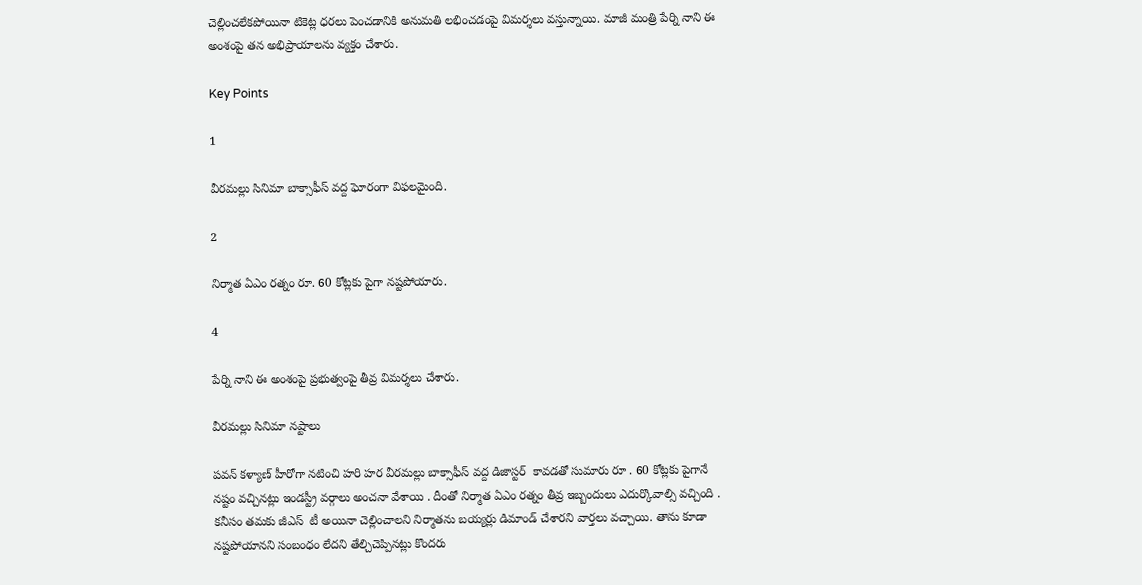చెల్లించలేకపోయినా టికెట్ల ధరలు పెంచడానికి అనుమతి లభించడంపై విమర్శలు వస్తున్నాయి. మాజీ మంత్రి పేర్ని నాని ఈ అంశంపై తన అభిప్రాయాలను వ్యక్తం చేశారు.

Key Points

1

వీరమల్లు సినిమా బాక్సాఫీస్ వద్ద ఘోరంగా విఫలమైంది.

2

నిర్మాత ఏఎం రత్నం రూ. 60 కోట్లకు పైగా నష్టపోయారు.

4

పేర్ని నాని ఈ అంశంపై ప్రభుత్వంపై తీవ్ర విమర్శలు చేశారు.

వీరమల్లు సినిమా నష్టాలు

పవన్ కళ్యాణ్ హీరోగా నటించి హరి హర వీరమల్లు బాక్సాఫీస్ వద్ద డిజాస్టర్ ‌ కావడతో సుమారు రూ . 60 కోట్లకు పైగానే నష్టం వచ్చినట్లు ఇండస్ట్రీ వర్గాలు అంచనా వేశాయి . దీంతో నిర్మాత ఏఎం రత్నం తీవ్ర ఇబ్బందులు ఎదుర్కొవాల్సి వచ్చింది . కనీసం తమకు జీఎస్ ‌ టీ అయినా చెల్లించాలని నిర్మాతను బయ్యర్లు డిమాండ్ చేశారని వార్తలు వచ్చాయి. తాను కూడా నష్టపోయానని సంబంధం లేదని తేల్చిచెప్పినట్లు కొందరు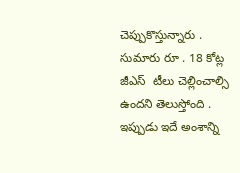చెప్పుకొస్తున్నారు . సుమారు రూ . 18 కోట్ల జీఎస్ ‌ టీలు చెల్లించాల్సి ఉందని తెలుస్తోంది . ఇప్పుడు ఇదే అంశాన్ని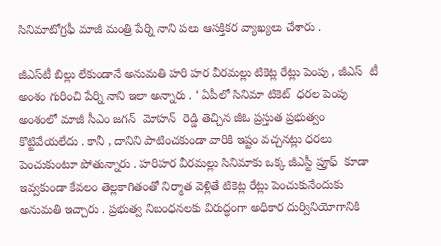సినిమాటోగ్రఫీ మాజీ మంత్రి పేర్ని నాని పలు ఆసక్తికర వ్యాఖ్యలు చేశారు .

జీఎస్‌టీ బిల్లు లేకుండానే అనుమతి హరి హర వీరమల్లు టికెట్ల రేట్లు పెంపు , జీఎస్ ‌ టీ అంశం గురించి పేర్ని నాని ఇలా అన్నారు . ‘ ఏపీలో సినిమా టికెట్ ‌ ధరల పెంపు అంశంలో మాజీ సీఎం జగన్ ‌ మోహన్ ‌ రెడ్డి తెచ్చిన జీఓ ప్రస్తుత ప్రభుత్వం కొట్టివేయలేదు . కానీ , దానిని పాటించకుండా వారికి ఇష్టం వచ్చనట్లు ధరలు పెంచుకుంటూ పోతున్నారు . హరిహర వీరమల్లు సినిమాకు ఒక్క జీఎస్టీ ప్రూఫ్ ‌ కూడా ఇవ్వకుండా కేవలం తెల్లకాగితంతో నిర్మాత వెళ్లితే టికెట్ల రేట్లు పెంచుకునేందుకు అనుమతి ఇచ్చారు . ప్రభుత్వ నిబంధనలకు విరుద్ధంగా అధికార దుర్వినియోగానికి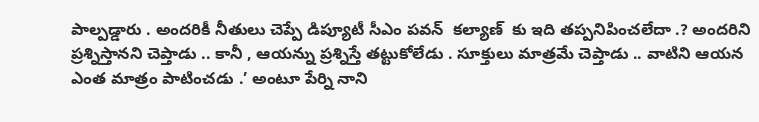పాల్పడ్డారు . అందరికీ నీతులు చెప్పే డిప్యూటీ సీఎం పవన్ ‌ కల్యాణ్ ‌ కు ఇది తప్పనిపించలేదా .? అందరిని ప్రశ్నిస్తానని చెప్తాడు .. కానీ , ఆయన్ను ప్రశ్నిస్తే తట్టుకోలేడు . సూక్తులు మాత్రమే చెప్తాడు .. వాటిని ఆయన ఎంత మాత్రం పాటించడు .’ అంటూ పేర్ని నాని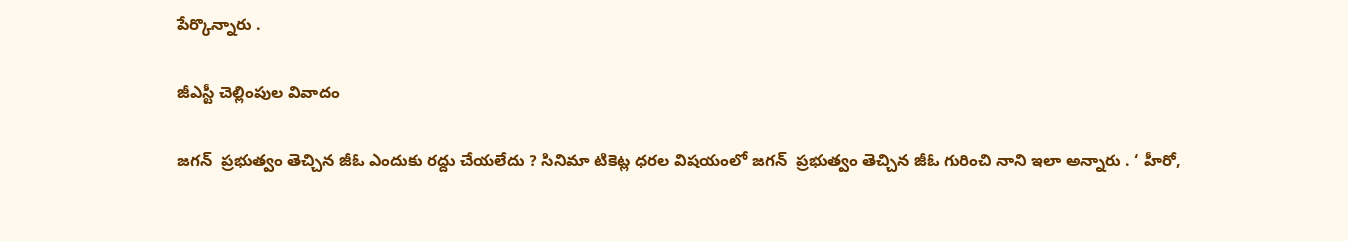పేర్కొన్నారు .

జీఎస్టీ చెల్లింపుల వివాదం

జగన్ ‌ ప్రభుత్వం తెచ్చిన జీఓ ఎందుకు రద్దు చేయలేదు ? సినిమా టికెట్ల ధరల విషయంలో జగన్ ‌ ప్రభుత్వం తెచ్చిన జీఓ గురించి నాని ఇలా అన్నారు . ‘ హీరో,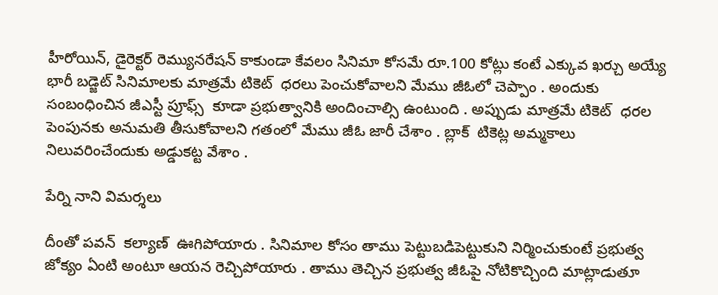హీరోయిన్, డైరెక్టర్‌ రెమ్యునరేషన్‌ కాకుండా కేవలం సినిమా కోసమే రూ.100 కోట్లు కంటే ఎక్కువ ఖర్చు అయ్యే భారీ బడ్జెట్‌ సినిమాలకు మాత్రమే టికెట్ ‌ ధరలు పెంచుకోవాలని మేము జీఓలో చెప్పాం . అందుకు సంబంధించిన జీఎస్టీ ప్రూఫ్స్ ‌ కూడా ప్రభుత్వానికి అందించాల్సి ఉంటుంది . అప్పుడు మాత్రమే టికెట్ ‌ ధరల పెంపునకు అనుమతి తీసుకోవాలని గతంలో మేము జీఓ జారీ చేశాం . బ్లాక్ ‌ టికెట్ల అమ్మకాలు నిలువరించేందుకు అడ్డుకట్ట వేశాం .

పేర్ని నాని విమర్శలు

దీంతో పవన్ ‌ కల్యాణ్ ‌ ఊగిపోయారు . సినిమాల కోసం తాము పెట్టుబడిపెట్టుకుని నిర్మించుకుంటే ప్రభుత్వ జోక్యం ఏంటి అంటూ ఆయన రెచ్చిపోయారు . తాము తెచ్చిన ప్రభుత్వ జీఓపై నోటికొచ్చింది మాట్లాడుతూ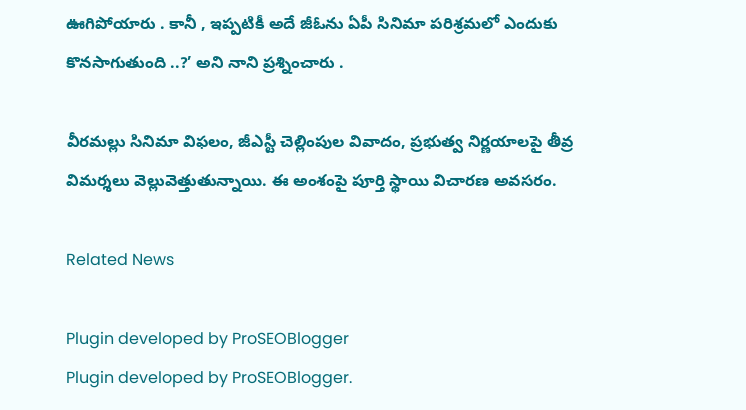ఊగిపోయారు . కానీ , ఇప్పటికీ అదే జీఓను ఏపీ సినిమా పరిశ్రమలో ఎందుకు కొనసాగుతుంది ..?’ అని నాని ప్రశ్నించారు .

వీరమల్లు సినిమా విఫలం, జీఎస్టీ చెల్లింపుల వివాదం, ప్రభుత్వ నిర్ణయాలపై తీవ్ర విమర్శలు వెల్లువెత్తుతున్నాయి. ఈ అంశంపై పూర్తి స్థాయి విచారణ అవసరం.

Related News

Plugin developed by ProSEOBlogger
Plugin developed by ProSEOBlogger.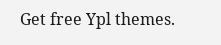Get free Ypl themes.